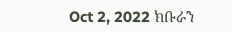Oct 2, 2022 ክቡራን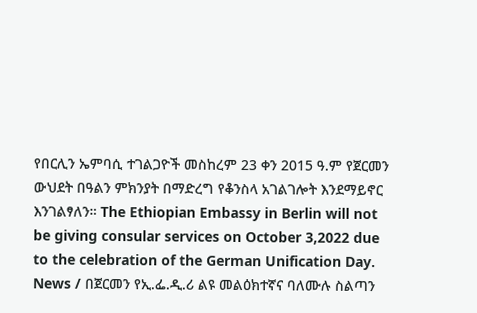የበርሊን ኤምባሲ ተገልጋዮች መስከረም 23 ቀን 2015 ዓ.ም የጀርመን ውህደት በዓልን ምክንያት በማድረግ የቆንስላ አገልገሎት እንደማይኖር እንገልፃለን። The Ethiopian Embassy in Berlin will not be giving consular services on October 3,2022 due to the celebration of the German Unification Day.
News / በጀርመን የኢ.ፌ.ዲ.ሪ ልዩ መልዕክተኛና ባለሙሉ ስልጣን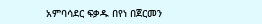አምባሳደር ፍቃዱ በየነ በጀርመን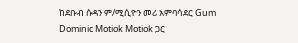ከደቡብ ሱዳን ም/ሚሲዮን መሪ አምባሳደር Gum Dominic Motiok Motiok ጋር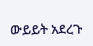ውይይት አደረጉ